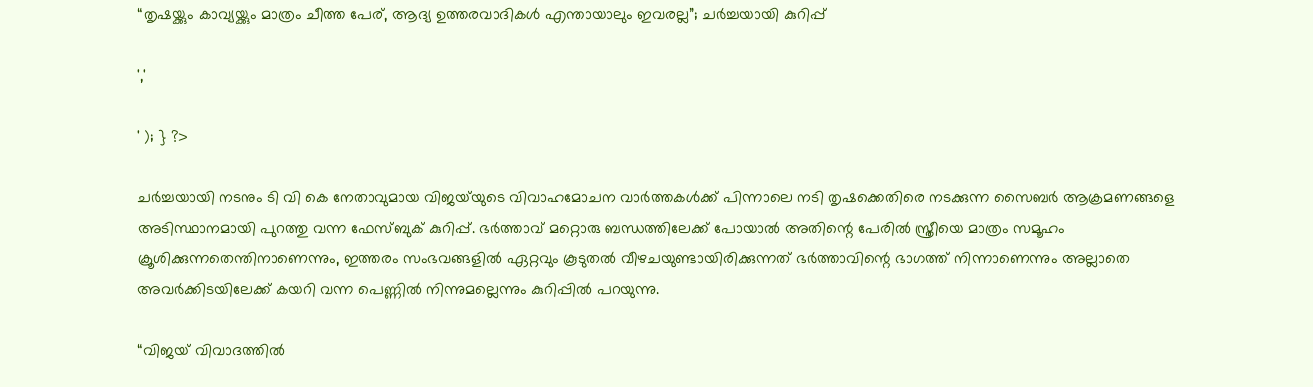“തൃഷയ്ക്കും കാവ്യയ്ക്കും മാത്രം ചീത്ത പേര്, ആദ്യ ഉത്തരവാദികൾ എന്തായാലും ഇവരല്ല”; ചർച്ചയായി കുറിപ്പ്

','

' ); } ?>

ചർച്ചയായി നടനും ടി വി കെ നേതാവുമായ വിജയ്‌യുടെ വിവാഹമോചന വാർത്തകൾക്ക് പിന്നാലെ നടി തൃഷക്കെതിരെ നടക്കുന്ന സൈബർ ആക്രമണങ്ങളെ അടിസ്ഥാനമായി പുറത്തു വന്ന ഫേസ്ബുക് കുറിപ്പ്. ഭർത്താവ് മറ്റൊരു ബന്ധത്തിലേക്ക് പോയാൽ അതിന്റെ പേരിൽ സ്ത്രീയെ മാത്രം സമൂഹം ക്രൂശിക്കുന്നതെന്തിനാണെന്നും, ഇത്തരം സംഭവങ്ങളിൽ ഏറ്റവും കൂടുതൽ വീഴചയുണ്ടായിരിക്കുന്നത് ഭർത്താവിന്റെ ഭാഗത്ത് നിന്നാണെന്നും അല്ലാതെ അവർക്കിടയിലേക്ക് കയറി വന്ന പെണ്ണിൽ നിന്നുമല്ലെന്നും കുറിപ്പിൽ പറയുന്നു.

“വിജയ് വിവാദത്തിൽ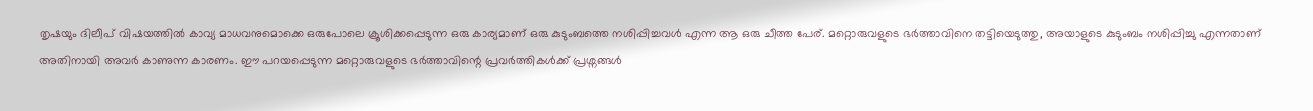തൃഷയും ദിലീപ് വിഷയത്തിൽ കാവ്യ മാധവനുമൊക്കെ ഒരുപോലെ ക്രൂശിക്കപ്പെടുന്ന ഒരു കാര്യമാണ് ഒരു കുടുംബത്തെ നശിപ്പിച്ചവൾ എന്ന ആ ഒരു ചീത്ത പേര്. മറ്റൊരുവളുടെ ഭർത്താവിനെ തട്ടിയെടുത്തു, അയാളുടെ കുടുംബം നശിപ്പിച്ചു എന്നതാണ് അതിനായി അവർ കാണുന്ന കാരണം. ഈ പറയപ്പെടുന്ന മറ്റൊരുവളുടെ ഭർത്താവിന്റെ പ്രവർത്തികൾക്ക് പ്രശ്നങ്ങൾ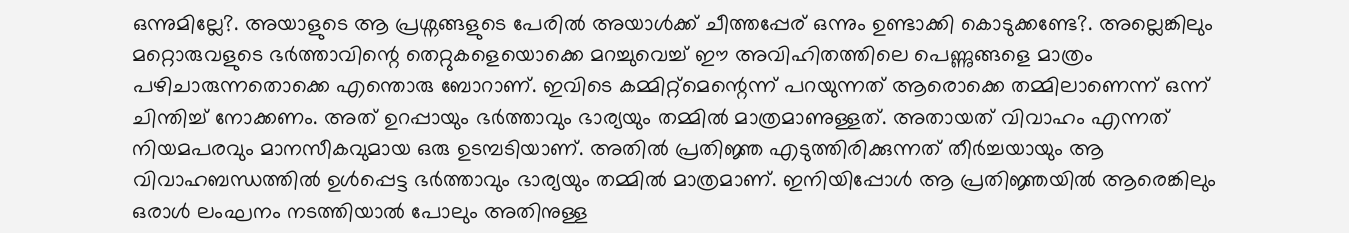ഒന്നുമില്ലേ?. അയാളുടെ ആ പ്രശ്നങ്ങളുടെ പേരിൽ അയാൾക്ക് ചീത്തപ്പേര് ഒന്നും ഉണ്ടാക്കി കൊടുക്കണ്ടേ?. അല്ലെങ്കിലും മറ്റൊരുവളുടെ ഭർത്താവിന്റെ തെറ്റുകളെയൊക്കെ മറച്ചുവെച്ച് ഈ അവിഹിതത്തിലെ പെണ്ണുങ്ങളെ മാത്രം പഴിചാരുന്നതൊക്കെ എന്തൊരു ബോറാണ്. ഇവിടെ കമ്മിറ്റ്മെന്റെന്ന് പറയുന്നത് ആരൊക്കെ തമ്മിലാണെന്ന് ഒന്ന് ചിന്തിച്ച് നോക്കണം. അത് ഉറപ്പായും ഭർത്താവും ഭാര്യയും തമ്മിൽ മാത്രമാണുള്ളത്. അതായത് വിവാഹം എന്നത് നിയമപരവും മാനസീകവുമായ ഒരു ഉടമ്പടിയാണ്. അതിൽ പ്രതിജ്ഞ എടുത്തിരിക്കുന്നത് തീർച്ചയായും ആ വിവാഹബന്ധത്തിൽ ഉൾപ്പെട്ട ഭർത്താവും ഭാര്യയും തമ്മിൽ മാത്രമാണ്. ഇനിയിപ്പോൾ ആ പ്രതിജ്ഞയിൽ ആരെങ്കിലും ഒരാൾ ലംഘനം നടത്തിയാൽ പോലും അതിനുള്ള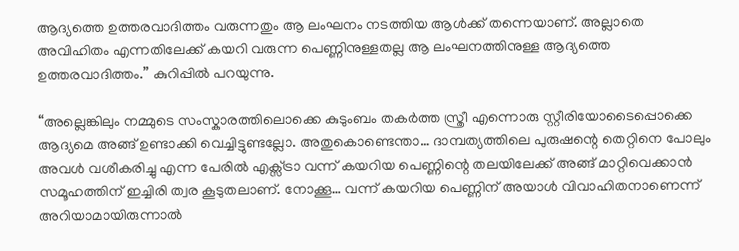ആദ്യത്തെ ഉത്തരവാദിത്തം വരുന്നതും ആ ലംഘനം നടത്തിയ ആൾക്ക് തന്നെയാണ്. അല്ലാതെ അവിഹിതം എന്നതിലേക്ക് കയറി വരുന്ന പെണ്ണിനുള്ളതല്ല ആ ലംഘനത്തിനുള്ള ആദ്യത്തെ ഉത്തരവാദിത്തം.” കുറിപ്പിൽ പറയുന്നു.

“അല്ലെങ്കിലും നമ്മുടെ സംസ്കാരത്തിലൊക്കെ കുടുംബം തകർത്ത സ്ത്രീ എന്നൊരു സ്റ്റീരിയോടൈപ്പൊക്കെ ആദ്യമെ അങ്ങ് ഉണ്ടാക്കി വെച്ചിട്ടുണ്ടല്ലോ. അതുകൊണ്ടെന്താ… ദാമ്പത്യത്തിലെ പുരുഷന്റെ തെറ്റിനെ പോലും അവൾ വശീകരിച്ചു എന്ന പേരിൽ എക്സ്ട്രാ വന്ന് കയറിയ പെണ്ണിന്റെ തലയിലേക്ക് അങ്ങ് മാറ്റിവെക്കാൻ സമൂഹത്തിന് ഇച്ചിരി ത്വര കൂടുതലാണ്. നോക്കൂ… വന്ന് കയറിയ പെണ്ണിന് അയാൾ വിവാഹിതനാണെന്ന് അറിയാമായിരുന്നാൽ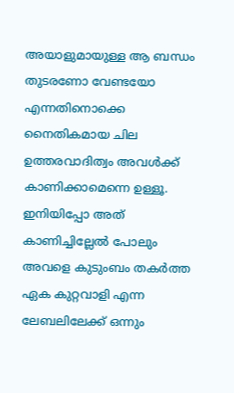അയാളുമായുള്ള ആ ബന്ധം തുടരണോ വേണ്ടയോ എന്നതിനൊക്കെ നൈതികമായ ചില ഉത്തരവാദിത്വം അവൾക്ക് കാണിക്കാമെന്നെ ഉള്ളൂ. ഇനിയിപ്പോ അത് കാണിച്ചില്ലേൽ പോലും അവളെ കുടുംബം തകർത്ത ഏക കുറ്റവാളി എന്ന ലേബലിലേക്ക് ഒന്നും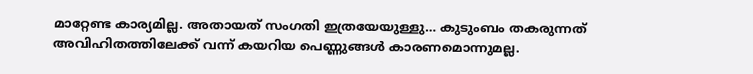മാറ്റേണ്ട കാര്യമില്ല. അതായത് സംഗതി ഇത്രയേയുള്ളു… കുടുംബം തകരുന്നത് അവിഹിതത്തിലേക്ക് വന്ന് കയറിയ പെണ്ണുങ്ങൾ കാരണമൊന്നുമല്ല.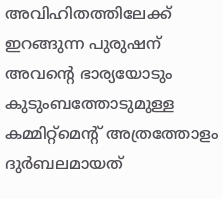അവിഹിതത്തിലേക്ക് ഇറങ്ങുന്ന പുരുഷന് അവന്റെ ഭാര്യയോടും കുടുംബത്തോടുമുള്ള കമ്മിറ്റ്മെന്റ് അത്രത്തോളം ദുർബലമായത്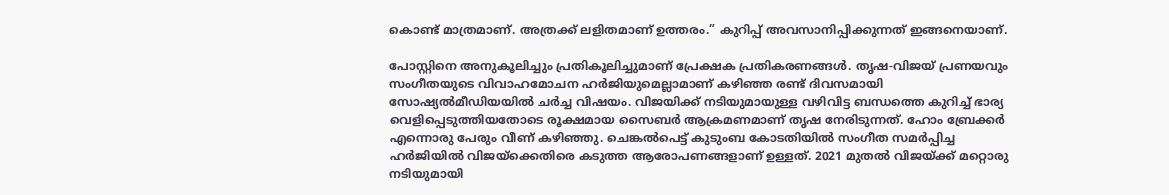കൊണ്ട് മാത്രമാണ്. അത്രക്ക് ലളിതമാണ് ഉത്തരം.” കുറിപ്പ് അവസാനിപ്പിക്കുന്നത് ഇങ്ങനെയാണ്.

പോസ്റ്റിനെ അനുകൂലിച്ചും പ്രതികൂലിച്ചുമാണ് പ്രേക്ഷക പ്രതികരണങ്ങൾ. തൃഷ-വിജയ് പ്രണയവും സംഗീതയുടെ വിവാഹമോചന ഹർജിയുമെല്ലാമാണ് കഴിഞ്ഞ രണ്ട് ദിവസമായി സോഷ്യൽമീഡിയയിൽ ചർച്ച വിഷയം. വിജയിക്ക് നടിയുമായുള്ള വഴിവിട്ട ബന്ധത്തെ കുറിച്ച് ഭാര്യ വെളിപ്പെടുത്തിയതോടെ രൂക്ഷമായ സൈബർ ആക്രമണമാണ് തൃഷ നേരിടുന്നത്. ഹോം ബ്രേക്കർ എന്നൊരു പേരും വീണ് കഴിഞ്ഞു. ചെങ്കൽപെട്ട് കുടുംബ കോടതിയിൽ സംഗീത സമർപ്പിച്ച ഹർജിയിൽ വിജയ്‌ക്കെതിരെ കടുത്ത ആരോപണങ്ങളാണ് ഉള്ളത്. 2021 മുതൽ വിജയ്‌ക്ക് മറ്റൊരു നടിയുമായി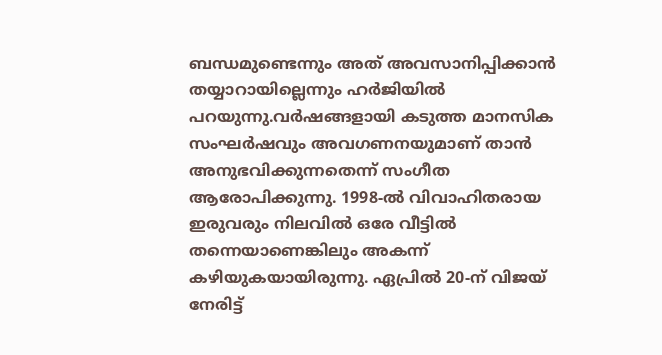ബന്ധമുണ്ടെന്നും അത് അവസാനിപ്പിക്കാൻ തയ്യാറായില്ലെന്നും ഹർജിയിൽ പറയുന്നു.വർഷങ്ങളായി കടുത്ത മാനസിക സംഘർഷവും അവഗണനയുമാണ് താൻ അനുഭവിക്കുന്നതെന്ന് സംഗീത ആരോപിക്കുന്നു. 1998-ൽ വിവാഹിതരായ ഇരുവരും നിലവിൽ ഒരേ വീട്ടിൽ തന്നെയാണെങ്കിലും അകന്ന് കഴിയുകയായിരുന്നു. ഏപ്രിൽ 20-ന് വിജയ് നേരിട്ട്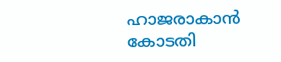ഹാജരാകാൻ കോടതി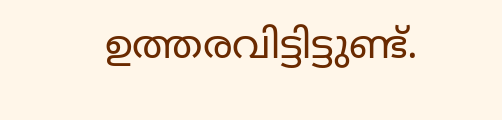ഉത്തരവിട്ടിട്ടുണ്ട്.